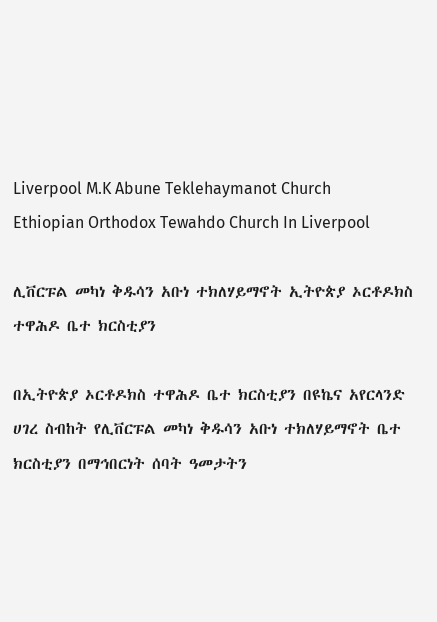Liverpool M.K Abune Teklehaymanot Church
Ethiopian Orthodox Tewahdo Church In Liverpool

ሊቨርፑል መካነ ቅዱሳን አቡነ ተክለሃይማኖት ኢትዮጵያ ኦርቶዶክስ ተዋሕዶ ቤተ ክርስቲያን

በኢትዮጵያ ኦርቶዶክስ ተዋሕዶ ቤተ ክርስቲያን በዩኬና አየርላንድ ሀገረ ስብከት የሊቨርፑል መካነ ቅዱሳን አቡነ ተክለሃይማኖት ቤተ ክርስቲያን በማኅበርነት ሰባት ዓመታትን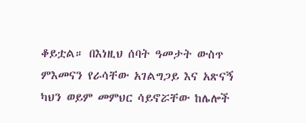ቆይቷል። በእነዚህ ሰባት ዓመታት ውስጥ ምእመናን የራሳቸው አገልግጋይ እና አጽናኝ ካህን ወይም መምህር ሳይኖሯቸው ከሌሎች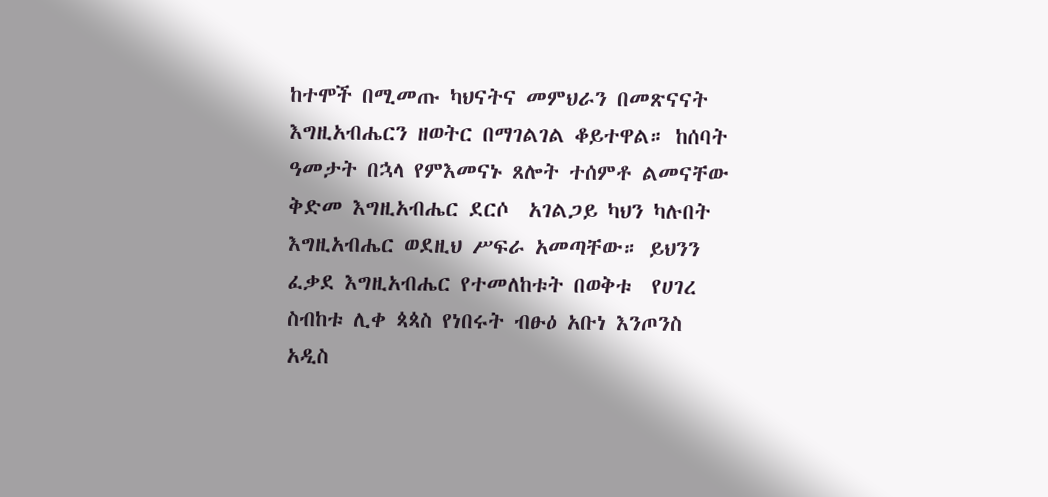ከተሞች በሚመጡ ካህናትና መምህራን በመጽናናት እግዚአብሔርን ዘወትር በማገልገል ቆይተዋል። ከሰባት ዓመታት በኋላ የምእመናኑ ጸሎት ተሰምቶ ልመናቸው ቅድመ እግዚአብሔር ደርሶ  አገልጋይ ካህን ካሉበት እግዚአብሔር ወደዚህ ሥፍራ አመጣቸው። ይህንን ፈቃደ እግዚአብሔር የተመለከቱት በወቅቱ  የሀገረ ስብከቱ ሊቀ ጳጳስ የነበሩት ብፁዕ አቡነ እንጦንስ አዲስ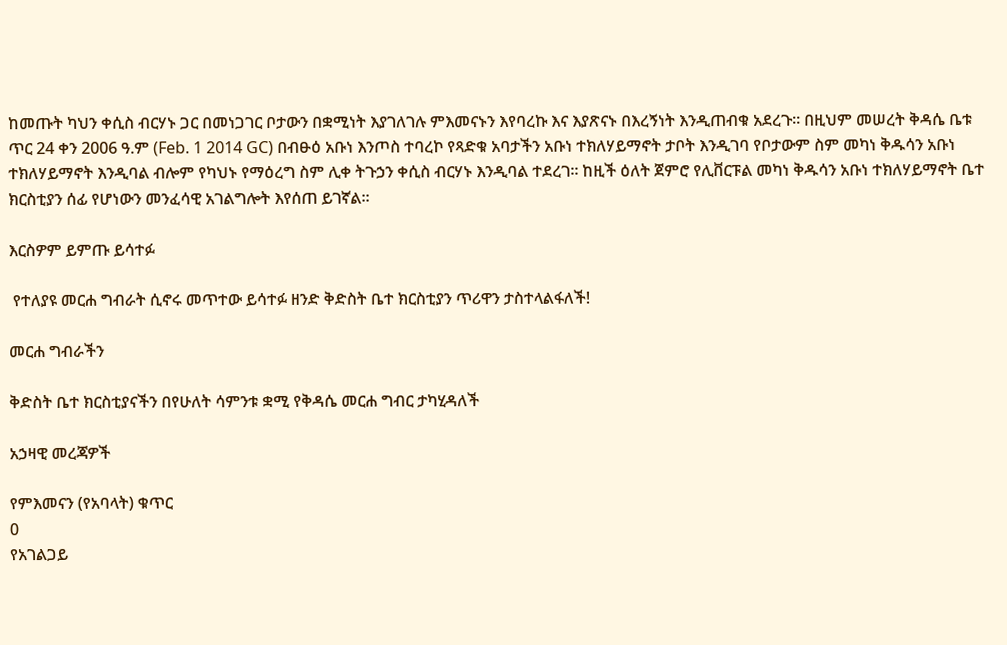ከመጡት ካህን ቀሲስ ብርሃኑ ጋር በመነጋገር ቦታውን በቋሚነት እያገለገሉ ምእመናኑን እየባረኩ እና እያጽናኑ በእረኝነት እንዲጠብቁ አደረጉ። በዚህም መሠረት ቅዳሴ ቤቱ ጥር 24 ቀን 2006 ዓ.ም (Feb. 1 2014 GC) በብፁዕ አቡነ እንጦስ ተባረኮ የጻድቁ አባታችን አቡነ ተክለሃይማኖት ታቦት እንዲገባ የቦታውም ስም መካነ ቅዱሳን አቡነ ተክለሃይማኖት እንዲባል ብሎም የካህኑ የማዕረግ ስም ሊቀ ትጉኃን ቀሲስ ብርሃኑ እንዲባል ተደረገ። ከዚች ዕለት ጀምሮ የሊቨርፑል መካነ ቅዱሳን አቡነ ተክለሃይማኖት ቤተ ክርስቲያን ሰፊ የሆነውን መንፈሳዊ አገልግሎት እየሰጠ ይገኛል።

እርስዎም ይምጡ ይሳተፉ

 የተለያዩ መርሐ ግብራት ሲኖሩ መጥተው ይሳተፉ ዘንድ ቅድስት ቤተ ክርስቲያን ጥሪዋን ታስተላልፋለች!

መርሐ ግብራችን

ቅድስት ቤተ ክርስቲያናችን በየሁለት ሳምንቱ ቋሚ የቅዳሴ መርሐ ግብር ታካሂዳለች

አኃዛዊ መረጃዎች

የምእመናን (የአባላት) ቁጥር
0
የአገልጋይ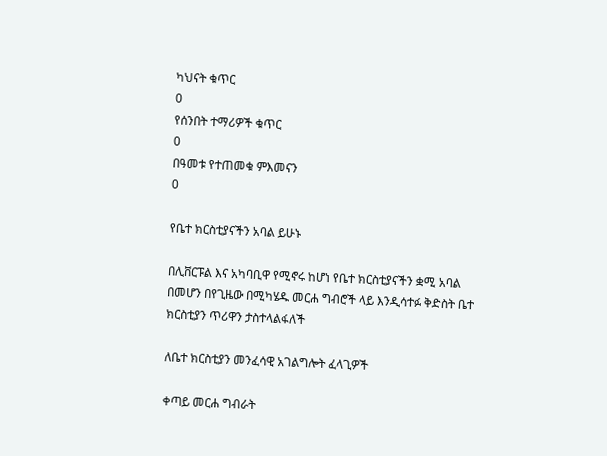ካህናት ቁጥር
0
የሰንበት ተማሪዎች ቁጥር
0
በዓመቱ የተጠመቁ ምእመናን
0

የቤተ ክርስቲያናችን አባል ይሁኑ

በሊቨርፑል እና አካባቢዋ የሚኖሩ ከሆነ የቤተ ክርስቲያናችን ቋሚ አባል በመሆን በየጊዜው በሚካሄዱ መርሐ ግብሮች ላይ እንዲሳተፉ ቅድስት ቤተ ክርስቲያን ጥሪዋን ታስተላልፋለች

ለቤተ ክርስቲያን መንፈሳዊ አገልግሎት ፈላጊዎች

ቀጣይ መርሐ ግብራት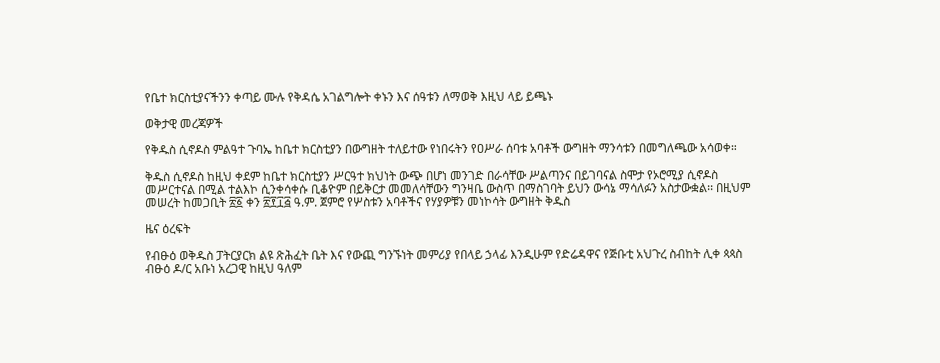የቤተ ክርስቲያናችንን ቀጣይ ሙሉ የቅዳሴ አገልግሎት ቀኑን እና ሰዓቱን ለማወቅ እዚህ ላይ ይጫኑ

ወቅታዊ መረጃዎች

የቅዱስ ሲኖዶስ ምልዓተ ጉባኤ ከቤተ ክርስቲያን በውግዘት ተለይተው የነበሩትን የዐሥራ ሰባቱ አባቶች ውግዘት ማንሳቱን በመግለጫው አሳወቀ።

ቅዱስ ሲኖዶስ ከዚህ ቀደም ከቤተ ክርስቲያን ሥርዓተ ክህነት ውጭ በሆነ መንገድ በራሳቸው ሥልጣንና በይገባናል ስሞታ የኦሮሚያ ሲኖዶስ መሥርተናል በሚል ተልእኮ ሲንቀሳቀሱ ቢቆዮም በይቅርታ መመለሳቸውን ግንዛቤ ውስጥ በማስገባት ይህን ውሳኔ ማሳለፉን አስታውቋል፡፡ በዚህም መሠረት ከመጋቢት ፳፩ ቀን ፳፻፲፭ ዓ.ም. ጀምሮ የሦስቱን አባቶችና የሃያዎቹን መነኮሳት ውግዘት ቅዱስ

ዜና ዕረፍት

የብፁዕ ወቅዱስ ፓትርያርክ ልዩ ጽሕፈት ቤት እና የውጪ ግንኙነት መምሪያ የበላይ ኃላፊ እንዲሁም የድሬዳዋና የጅቡቲ አህጉረ ስብከት ሊቀ ጳጳስ ብፁዕ ዶ/ር አቡነ አረጋዊ ከዚህ ዓለም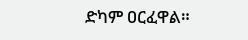ድካም ዐርፈዋል።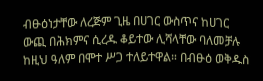ብፁዕነታቸው ለረጅም ጊዜ በሀገር ውስጥና ከሀገር ውጪ በሕክምና ሲረዱ ቆይተው ሊሻላቸው ባለመቻሉ ከዚህ ዓለም በሞተ ሥጋ ተለይተዋል። በብፁዕ ወቅዱስ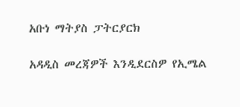አቡነ ማትያስ ፓትርያርክ

አዳዲስ መረጃዎች እንዲደርስዎ የኢሜል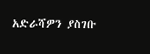አድራሻዎን ያስገቡ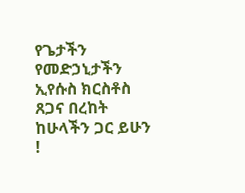የጌታችን የመድኃኒታችን ኢየሱስ ክርስቶስ ጸጋና በረከት ከሁላችን ጋር ይሁን !